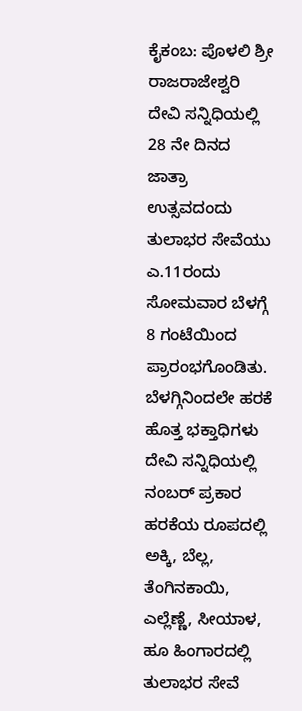ಕೈಕಂಬ: ಪೊಳಲಿ ಶ್ರೀ ರಾಜರಾಜೇಶ್ವರಿ ದೇವಿ ಸನ್ನಿಧಿಯಲ್ಲಿ 28 ನೇ ದಿನದ ಜಾತ್ರಾ ಉತ್ಸವದಂದು ತುಲಾಭರ ಸೇವೆಯು ಎ.11ರಂದು ಸೋಮವಾರ ಬೆಳಗ್ಗೆ 8 ಗಂಟೆಯಿಂದ ಪ್ರಾರಂಭಗೊಂಡಿತು. ಬೆಳಗ್ಗಿನಿಂದಲೇ ಹರಕೆ ಹೊತ್ತ ಭಕ್ತಾಧಿಗಳು ದೇವಿ ಸನ್ನಿಧಿಯಲ್ಲಿ ನಂಬರ್ ಪ್ರಕಾರ ಹರಕೆಯ ರೂಪದಲ್ಲಿ ಅಕ್ಕಿ, ಬೆಲ್ಲ, ತೆಂಗಿನಕಾಯಿ, ಎಲ್ಲೆಣ್ಣೆ, ಸೀಯಾಳ, ಹೂ ಹಿಂಗಾರದಲ್ಲಿ ತುಲಾಭರ ಸೇವೆ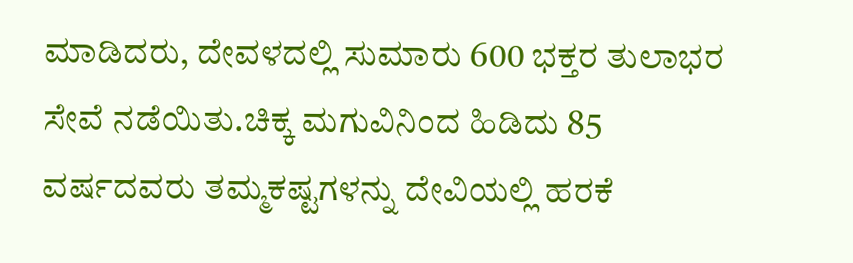ಮಾಡಿದರು, ದೇವಳದಲ್ಲಿ ಸುಮಾರು 600 ಭಕ್ತರ ತುಲಾಭರ ಸೇವೆ ನಡೆಯಿತು.ಚಿಕ್ಕ ಮಗುವಿನಿಂದ ಹಿಡಿದು 85 ವರ್ಷದವರು ತಮ್ಮಕಷ್ಟಗಳನ್ನು ದೇವಿಯಲ್ಲಿ ಹರಕೆ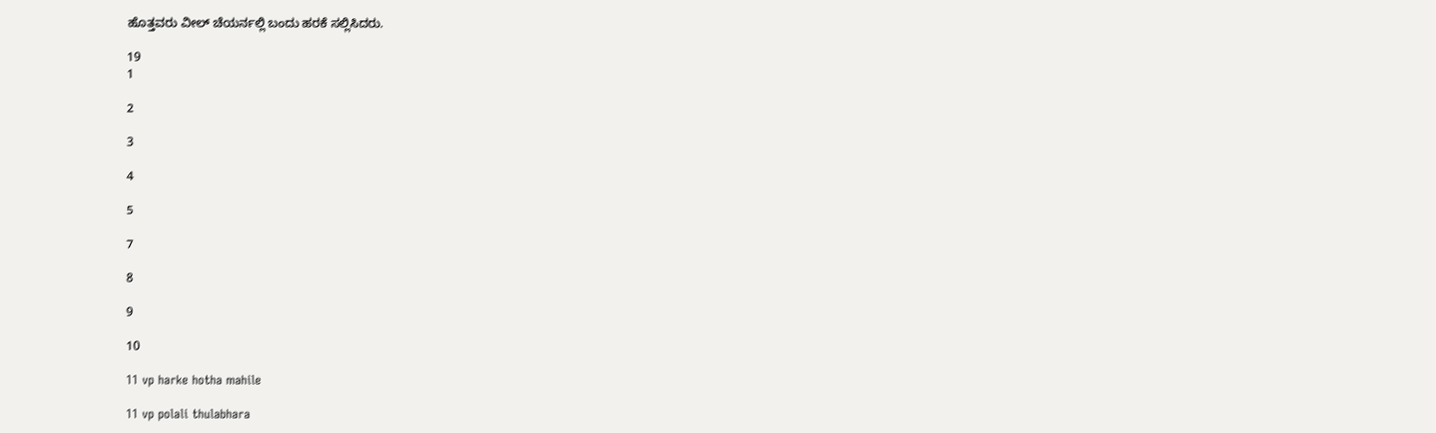ಹೊತ್ತವರು ವೀಲ್ ಚೆಯರ್ನಲ್ಲಿ ಬಂದು ಹರಕೆ ಸಲ್ಲಿಸಿದರು.

19
1

2

3

4

5

7

8

9

10

11 vp harke hotha mahile

11 vp polali thulabhara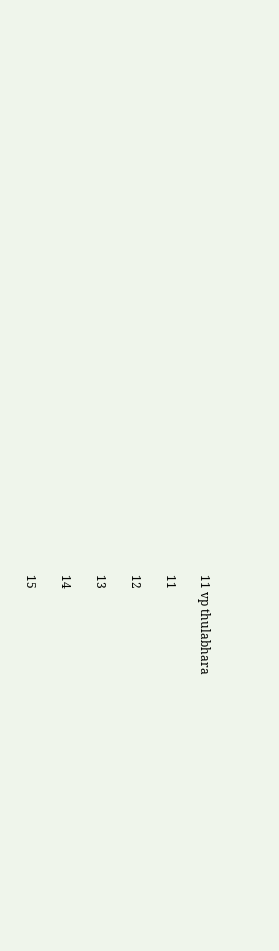11 vp thulabhara

11

12

13

14

15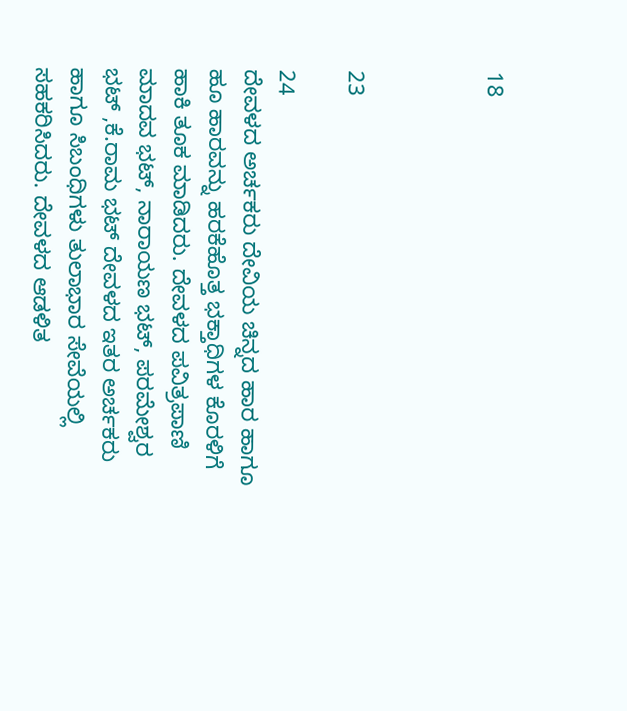18



23

24
ದೇವಳದ ಅರ್ಚಕರು ದೇವಿಯ ಚಿನ್ನದ ಹಾರ ಹಾಗೂ ಹೂ ಹಾರವನ್ನು ಹರಕೆಹೊತ್ತ ಭಕ್ತಾಧಿಗಳ ಕೊರಳಿಗೆ ಹಾಕಿ ತೂಕ ಮಾಡಿದರು. ದೇವಳದ ಪವಿತ್ರಪಾಣಿ ಮಾದವ ಭಟ್, ನಾರಾಯಣ ಭಟ್, ಪರಮೇಶ್ವರ ಭಟ್ ,ಕೆ.ರಾಮ ಭಟ್ ದೇವಳದ ಇತರ ಅರ್ಚಕರು ಹಾಗೂ ಸಿಬಂಧಿಗಳು ತುಲಾಭಾರ ಸೇವೆಯಲ್ಲಿ ಸಹಕರಿಸಿದರು. ದೇವಳದ ಆಡಳಿತ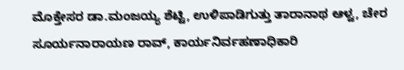ಮೊಕ್ತೇಸರ ಡಾ.ಮಂಜಯ್ಯ ಶೆಟ್ಟಿ, ಉಳಿಪಾಡಿಗುತ್ತು ತಾರಾನಾಥ ಆಳ್ವ, ಚೇರ ಸೂರ್ಯನಾರಾಯಣ ರಾವ್, ಕಾರ್ಯನಿರ್ವಹಣಾಧಿಕಾರಿ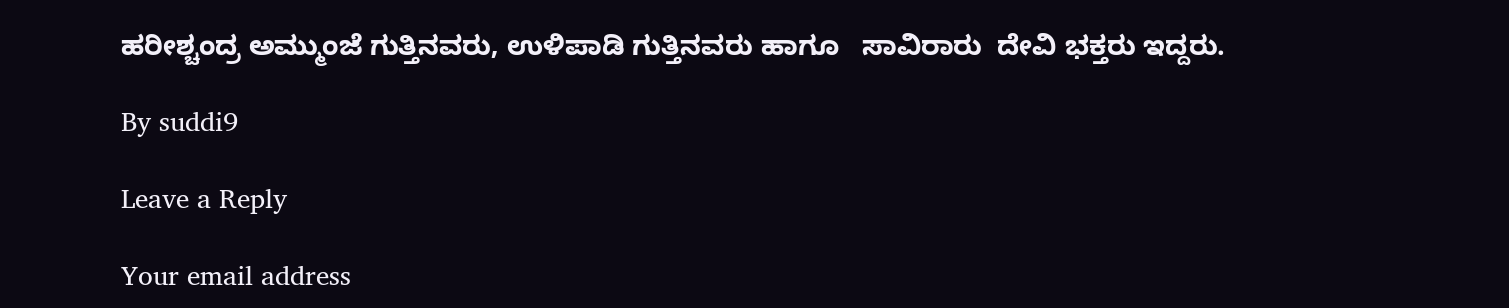ಹರೀಶ್ಚಂದ್ರ ಅಮ್ಮುಂಜೆ ಗುತ್ತಿನವರು, ಉಳಿಪಾಡಿ ಗುತ್ತಿನವರು ಹಾಗೂ   ಸಾವಿರಾರು  ದೇವಿ ಭಕ್ತರು ಇದ್ದರು.

By suddi9

Leave a Reply

Your email address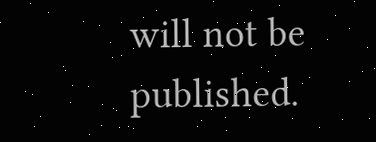will not be published.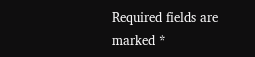Required fields are marked *